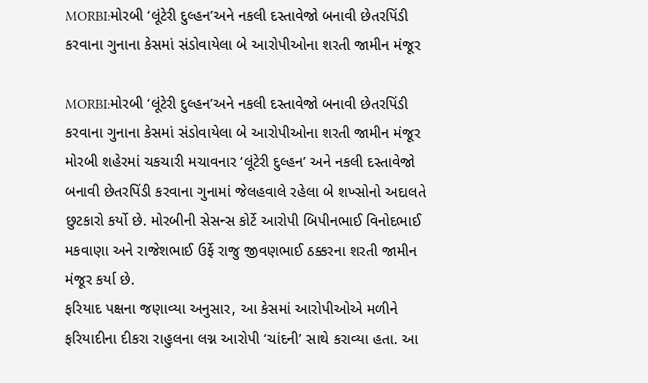MORBI:મોરબી ‘લૂંટેરી દુલ્હન’અને નકલી દસ્તાવેજો બનાવી છેતરપિંડી કરવાના ગુનાના કેસમાં સંડોવાયેલા બે આરોપીઓના શરતી જામીન મંજૂર

MORBI:મોરબી ‘લૂંટેરી દુલ્હન’અને નકલી દસ્તાવેજો બનાવી છેતરપિંડી કરવાના ગુનાના કેસમાં સંડોવાયેલા બે આરોપીઓના શરતી જામીન મંજૂર
મોરબી શહેરમાં ચકચારી મચાવનાર ‘લૂંટેરી દુલ્હન’ અને નકલી દસ્તાવેજો બનાવી છેતરપિંડી કરવાના ગુનામાં જેલહવાલે રહેલા બે શખ્સોનો અદાલતે છુટકારો કર્યો છે. મોરબીની સેસન્સ કોર્ટે આરોપી બિપીનભાઈ વિનોદભાઈ મકવાણા અને રાજેશભાઈ ઉર્ફે રાજુ જીવણભાઈ ઠક્કરના શરતી જામીન મંજૂર કર્યા છે.
ફરિયાદ પક્ષના જણાવ્યા અનુસાર, આ કેસમાં આરોપીઓએ મળીને ફરિયાદીના દીકરા રાહુલના લગ્ન આરોપી ‘ચાંદની’ સાથે કરાવ્યા હતા. આ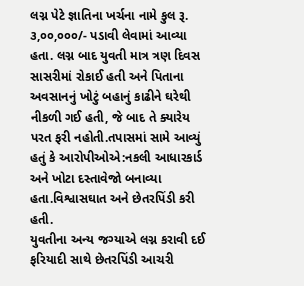લગ્ન પેટે જ્ઞાતિના ખર્ચના નામે કુલ રૂ. ૩,૦૦,૦૦૦/- પડાવી લેવામાં આવ્યા હતા. લગ્ન બાદ યુવતી માત્ર ત્રણ દિવસ સાસરીમાં રોકાઈ હતી અને પિતાના અવસાનનું ખોટું બહાનું કાઢીને ઘરેથી નીકળી ગઈ હતી, જે બાદ તે ક્યારેય પરત ફરી નહોતી.તપાસમાં સામે આવ્યું હતું કે આરોપીઓએ:નકલી આધારકાર્ડ અને ખોટા દસ્તાવેજો બનાવ્યા હતા.વિશ્વાસઘાત અને છેતરપિંડી કરી હતી.
યુવતીના અન્ય જગ્યાએ લગ્ન કરાવી દઈ ફરિયાદી સાથે છેતરપિંડી આચરી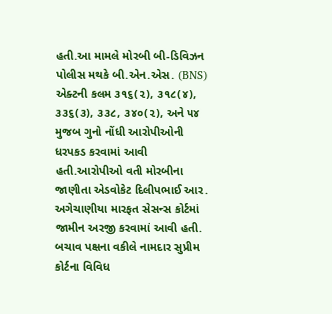હતી.આ મામલે મોરબી બી-ડિવિઝન પોલીસ મથકે બી.એન.એસ. (BNS) એક્ટની કલમ ૩૧૬(૨), ૩૧૮(૪), ૩૩૬(૩), ૩૩૮, ૩૪૦(૨), અને ૫૪ મુજબ ગુનો નોંધી આરોપીઓની ધરપકડ કરવામાં આવી હતી.આરોપીઓ વતી મોરબીના જાણીતા એડવોકેટ દિલીપભાઈ આર. અગેચાણીયા મારફત સેસન્સ કોર્ટમાં જામીન અરજી કરવામાં આવી હતી. બચાવ પક્ષના વકીલે નામદાર સુપ્રીમ કોર્ટના વિવિધ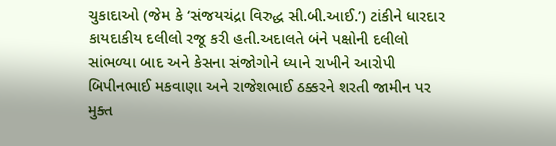ચુકાદાઓ (જેમ કે ‘સંજયચંદ્રા વિરુદ્ધ સી.બી.આઈ.’) ટાંકીને ધારદાર કાયદાકીય દલીલો રજૂ કરી હતી.અદાલતે બંને પક્ષોની દલીલો સાંભળ્યા બાદ અને કેસના સંજોગોને ધ્યાને રાખીને આરોપી બિપીનભાઈ મકવાણા અને રાજેશભાઈ ઠક્કરને શરતી જામીન પર મુક્ત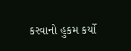કરવાનો હુકમ કર્યો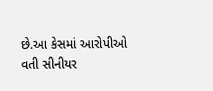છે.આ કેસમાં આરોપીઓ વતી સીનીયર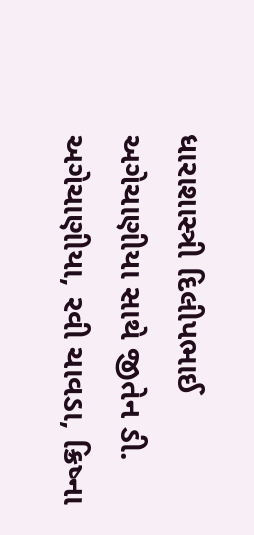ધારાશાસ્ત્રી દિલીપભાઈ અગેચાણીયા સાથે જીતેન ડી. અગેચાણીયા, રવી ચાવડા, ક્રિષ્ના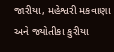જારીયા, મહેશ્વરી મકવાણા અને જ્યોતીકા કુરીયા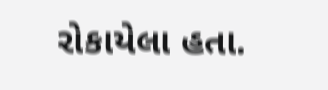રોકાયેલા હતા.